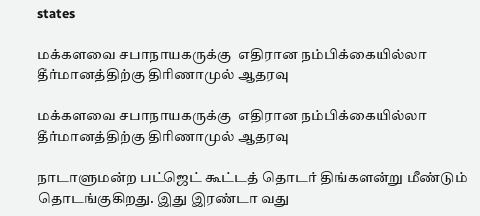states

மக்களவை சபாநாயகருக்கு  எதிரான நம்பிக்கையில்லா தீர்மானத்திற்கு திரிணாமுல் ஆதரவு

மக்களவை சபாநாயகருக்கு  எதிரான நம்பிக்கையில்லா தீர்மானத்திற்கு திரிணாமுல் ஆதரவு

நாடாளுமன்ற பட்ஜெட் கூட்டத் தொடர் திங்களன்று மீண்டும் தொடங்குகிறது. இது இரண்டா வது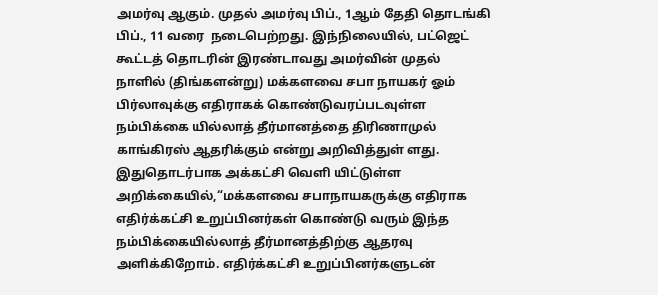அமர்வு ஆகும். முதல் அமர்வு பிப்., 1ஆம் தேதி தொடங்கி பிப்., 11 வரை  நடைபெற்றது. இந்நிலையில், பட்ஜெட் கூட்டத் தொடரின் இரண்டாவது அமர்வின் முதல் நாளில் (திங்களன்று) மக்களவை சபா நாயகர் ஓம் பிர்லாவுக்கு எதிராகக் கொண்டுவரப்படவுள்ள நம்பிக்கை யில்லாத் தீர்மானத்தை திரிணாமுல் காங்கிரஸ் ஆதரிக்கும் என்று அறிவித்துள் ளது. இதுதொடர்பாக அக்கட்சி வெளி யிட்டுள்ள அறிக்கையில்,“மக்களவை சபாநாயகருக்கு எதிராக எதிர்க்கட்சி உறுப்பினர்கள் கொண்டு வரும் இந்த நம்பிக்கையில்லாத் தீர்மானத்திற்கு ஆதரவு அளிக்கிறோம். எதிர்க்கட்சி உறுப்பினர்களுடன்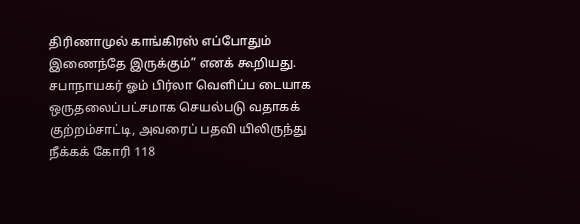திரிணாமுல் காங்கிரஸ் எப்போதும் இணைந்தே இருக்கும்” எனக் கூறியது.  சபாநாயகர் ஓம் பிர்லா வெளிப்ப டையாக ஒருதலைப்பட்சமாக செயல்படு வதாகக் குற்றம்சாட்டி, அவரைப் பதவி யிலிருந்து நீக்கக் கோரி 118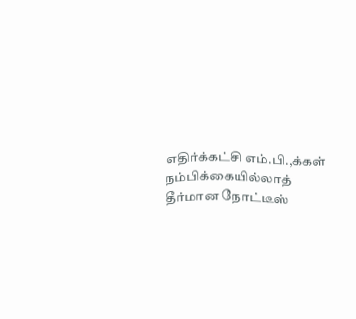எதிர்க்கட்சி எம்.பி.,க்கள் நம்பிக்கையில்லாத் தீர்மான நோட்டீஸ்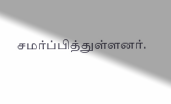சமர்ப்பித்துள்ளனர்.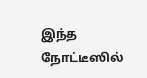இந்த நோட்டீஸில்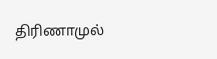திரிணாமுல்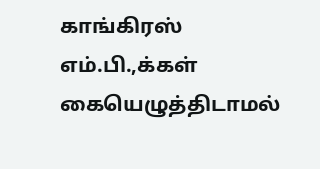காங்கிரஸ் எம்.பி.,க்கள் கையெழுத்திடாமல்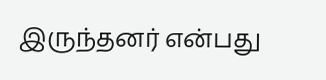இருந்தனர் என்பது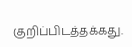குறிப்பிடத்தக்கது.